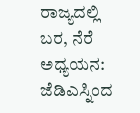ರಾಜ್ಯದಲ್ಲಿ ಬರ, ನೆರೆ ಅಧ್ಯಯನ: ಜೆಡಿಎಸ್ನಿಂದ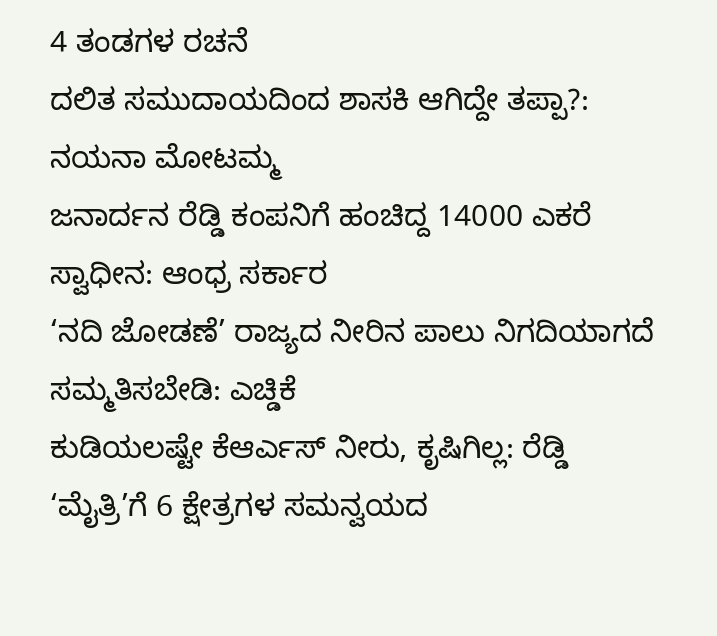4 ತಂಡಗಳ ರಚನೆ
ದಲಿತ ಸಮುದಾಯದಿಂದ ಶಾಸಕಿ ಆಗಿದ್ದೇ ತಪ್ಪಾ?: ನಯನಾ ಮೋಟಮ್ಮ
ಜನಾರ್ದನ ರೆಡ್ಡಿ ಕಂಪನಿಗೆ ಹಂಚಿದ್ದ 14000 ಎಕರೆ ಸ್ವಾಧೀನ: ಆಂಧ್ರ ಸರ್ಕಾರ
‘ನದಿ ಜೋಡಣೆ’ ರಾಜ್ಯದ ನೀರಿನ ಪಾಲು ನಿಗದಿಯಾಗದೆ ಸಮ್ಮತಿಸಬೇಡಿ: ಎಚ್ಡಿಕೆ
ಕುಡಿಯಲಷ್ಟೇ ಕೆಆರ್ಎಸ್ ನೀರು, ಕೃಷಿಗಿಲ್ಲ: ರೆಡ್ಡಿ
‘ಮೈತ್ರಿ’ಗೆ 6 ಕ್ಷೇತ್ರಗಳ ಸಮನ್ವಯದ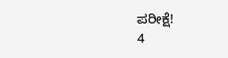ಪರೀಕ್ಷೆ!
4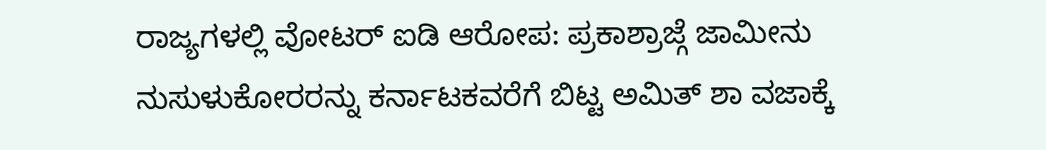ರಾಜ್ಯಗಳಲ್ಲಿ ವೋಟರ್ ಐಡಿ ಆರೋಪ: ಪ್ರಕಾಶ್ರಾಜ್ಗೆ ಜಾಮೀನು
ನುಸುಳುಕೋರರನ್ನು ಕರ್ನಾಟಕವರೆಗೆ ಬಿಟ್ಟ ಅಮಿತ್ ಶಾ ವಜಾಕ್ಕೆ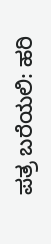ಪತ್ರ ಬರೆಯಲಿ: ಹರಿ